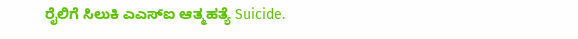ರೈಲಿಗೆ ಸಿಲುಕಿ ಎಎಸ್ಐ ಆತ್ಮಹತ್ಯೆ Suicide.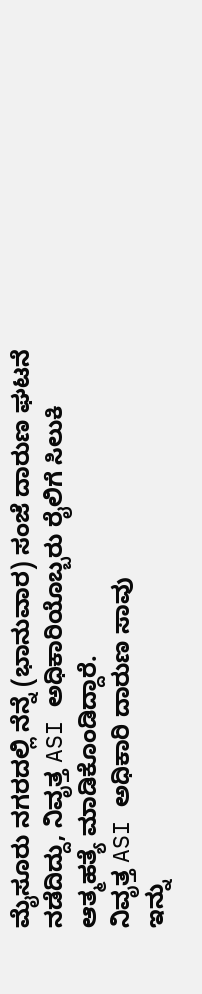ಮೈಸೂರು ನಗರದಲ್ಲಿ ನೆನ್ನೆ (ಭಾನುವಾರ) ಸಂಜೆ ದಾರುಣ ಘಟನೆ ನಡೆದಿದ್ದು, ನಿವೃತ್ತ ASI ಅಧಿಕಾರಿಯೊಬ್ಬರು ರೈಲಿಗೆ ಸಿಲುಕಿ ಆತ್ಮಹತ್ಯೆ ಮಾಡಿಕೊಂಡಿದ್ದಾರೆ.
ನಿವೃತ್ತ ASI ಅಧಿಕಾರಿ ದಾರುಣ ಸಾವು
ಇನ್ನು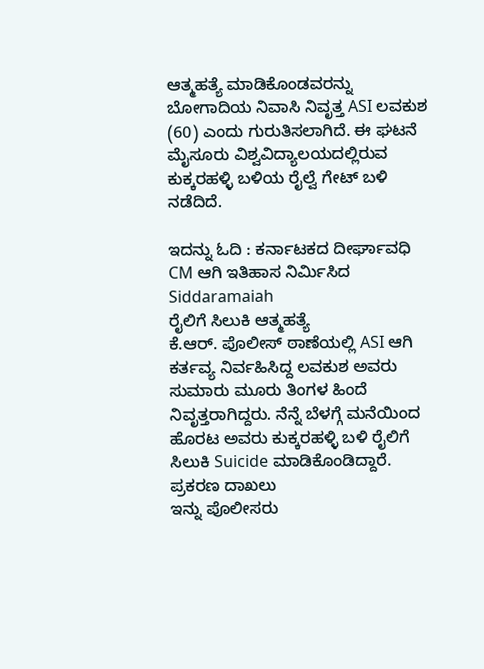ಆತ್ಮಹತ್ಯೆ ಮಾಡಿಕೊಂಡವರನ್ನು ಬೋಗಾದಿಯ ನಿವಾಸಿ ನಿವೃತ್ತ ASI ಲವಕುಶ (60) ಎಂದು ಗುರುತಿಸಲಾಗಿದೆ. ಈ ಘಟನೆ ಮೈಸೂರು ವಿಶ್ವವಿದ್ಯಾಲಯದಲ್ಲಿರುವ ಕುಕ್ಕರಹಳ್ಳಿ ಬಳಿಯ ರೈಲ್ವೆ ಗೇಟ್ ಬಳಿ ನಡೆದಿದೆ.

ಇದನ್ನು ಓದಿ : ಕರ್ನಾಟಕದ ದೀರ್ಘಾವಧಿ CM ಆಗಿ ಇತಿಹಾಸ ನಿರ್ಮಿಸಿದ Siddaramaiah
ರೈಲಿಗೆ ಸಿಲುಕಿ ಆತ್ಮಹತ್ಯೆ
ಕೆ.ಆರ್. ಪೊಲೀಸ್ ಠಾಣೆಯಲ್ಲಿ ASI ಆಗಿ ಕರ್ತವ್ಯ ನಿರ್ವಹಿಸಿದ್ದ ಲವಕುಶ ಅವರು ಸುಮಾರು ಮೂರು ತಿಂಗಳ ಹಿಂದೆ ನಿವೃತ್ತರಾಗಿದ್ದರು. ನೆನ್ನೆ ಬೆಳಗ್ಗೆ ಮನೆಯಿಂದ ಹೊರಟ ಅವರು ಕುಕ್ಕರಹಳ್ಳಿ ಬಳಿ ರೈಲಿಗೆ ಸಿಲುಕಿ Suicide ಮಾಡಿಕೊಂಡಿದ್ದಾರೆ.
ಪ್ರಕರಣ ದಾಖಲು
ಇನ್ನು ಪೊಲೀಸರು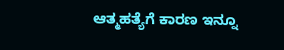ಆತ್ಮಹತ್ಯೆಗೆ ಕಾರಣ ಇನ್ನೂ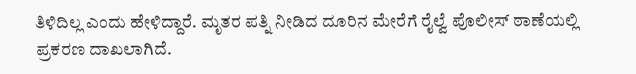ತಿಳಿದಿಲ್ಲ ಎಂದು ಹೇಳಿದ್ದಾರೆ. ಮೃತರ ಪತ್ನಿ ನೀಡಿದ ದೂರಿನ ಮೇರೆಗೆ ರೈಲ್ವೆ ಪೊಲೀಸ್ ಠಾಣೆಯಲ್ಲಿ ಪ್ರಕರಣ ದಾಖಲಾಗಿದೆ.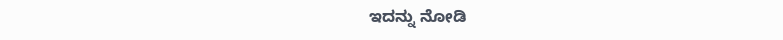ಇದನ್ನು ನೋಡಿ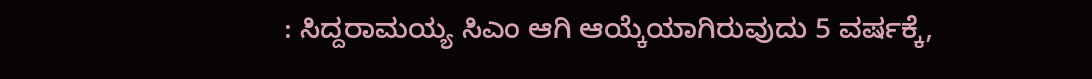: ಸಿದ್ದರಾಮಯ್ಯ ಸಿಎಂ ಆಗಿ ಆಯ್ಕೆಯಾಗಿರುವುದು 5 ವರ್ಷಕ್ಕೆ,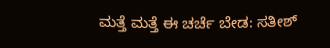ಮತ್ತೆ ಮತ್ತೆ ಈ ಚರ್ಚೆ ಬೇಡ: ಸತೀಶ್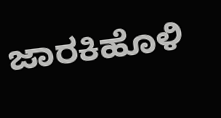ಜಾರಕಿಹೊಳಿ